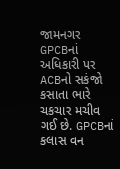જામનગર GPCBનાં અધિકારી પર ACBનો સકંજો કસાતા ભારે ચકચાર મચીવ ગઈ છે. GPCBનાં કલાસ વન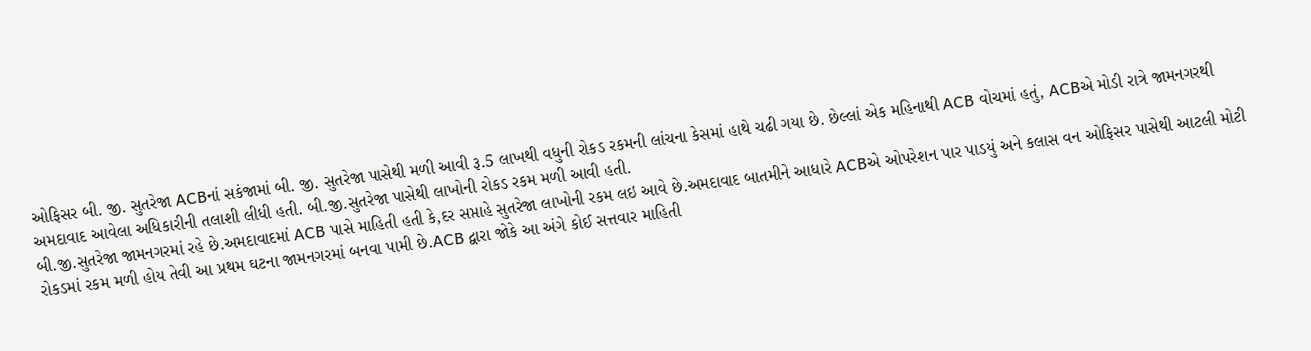ઓફિસર બી. જી. સુતરેજા ACBનાં સકંજામાં બી. જી. સુતરેજા પાસેથી મળી આવી રૂ.5 લાખથી વધુની રોકડ રકમની લાંચના કેસમાં હાથે ચઢી ગયા છે. છેલ્લાં એક મહિનાથી ACB વોચમાં હતું, ACBએ મોડી રાત્રે જામનગરથી અમદાવાદ આવેલા અધિકારીની તલાશી લીધી હતી. બી.જી.સુતરેજા પાસેથી લાખોની રોકડ રકમ મળી આવી હતી.
બી.જી.સુતરેજા જામનગરમાં રહે છે.અમદાવાદમાં ACB પાસે માહિતી હતી કે,દર સપ્તાહે સુતરેજા લાખોની રકમ લઇ આવે છે.અમદાવાદ બાતમીને આધારે ACBએ ઓપરેશન પાર પાડયું અને કલાસ વન ઓફિસર પાસેથી આટલી મોટી રોકડમાં રકમ મળી હોય તેવી આ પ્રથમ ઘટના જામનગરમાં બનવા પામી છે.ACB દ્વારા જોકે આ અંગે કોઈ સત્તવાર માહિતી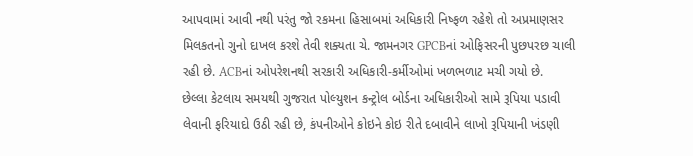આપવામાં આવી નથી પરંતુ જો રકમના હિસાબમાં અધિકારી નિષ્ફળ રહેશે તો અપ્રમાણસર મિલકતનો ગુનો દાખલ કરશે તેવી શક્યતા ચે. જામનગર GPCBનાં ઓફિસરની પુછપરછ ચાલી રહી છે. ACBનાં ઓપરેશનથી સરકારી અધિકારી-કર્મીઓમાં ખળભળાટ મચી ગયો છે.
છેલ્લા કેટલાય સમયથી ગુજરાત પોલ્યુશન કન્ટ્રોલ બોર્ડના અધિકારીઓ સામે રૂપિયા પડાવી લેવાની ફરિયાદો ઉઠી રહી છે, કંપનીઓને કોઇને કોઇ રીતે દબાવીને લાખો રૂપિયાની ખંડણી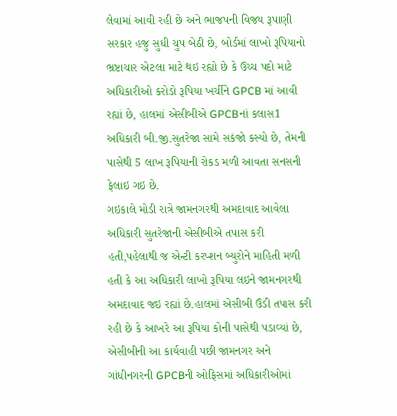લેવામાં આવી રહી છે અને ભાજપની વિજય રૂપાણી સરકાર હજુ સુધી ચુપ બેઠી છે, બોર્ડમાં લાખો રૂપિયાનો ભ્રષ્ટાચાર એટલા માટે થઇ રહ્યો છે કે ઉચ્ચ પદો માટે અધિકારીઓ કરોડો રૂપિયા ખર્ચીને GPCB માં આવી રહ્યાં છે, હાલમાં એસીબીએ GPCBનાં કલાસ1 અધિકારી બી.જી.સુતરેજા સામે સકંજો કસ્યો છે, તેમની પાસેથી 5 લાખ રૂપિયાની રોકડ મળી આવતા સનસની ફેલાઇ ગઇ છે.
ગઇકાલે મોડી રાત્રે જામનગરથી અમદાવાદ આવેલા અધિકારી સુતરેજાની એસીબીએ તપાસ કરી હતી,પહેલાથી જ એન્ટી કરપ્શન બ્યુરોને માહિતી મળી હતી કે આ અધિકારી લાખો રૂપિયા લઇને જામનગરથી અમદાવાદ જઇ રહ્યાં છે.હાલમાં એસીબી ઉંડી તપાસ કરી રહી છે કે આખરે આ રૂપિયા કોની પાસેથી પડાવ્યાં છે, એસીબીની આ કાર્યવાહી પછી જામનગર અને ગાંધીનગરની GPCBની ઓફિસમાં અધિકારીઓમાં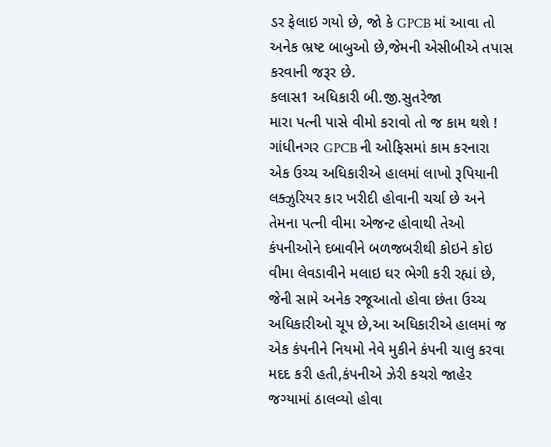ડર ફેલાઇ ગયો છે, જો કે GPCB માં આવા તો અનેક ભ્રષ્ટ બાબુઓ છે,જેમની એસીબીએ તપાસ કરવાની જરૂર છે.
કલાસ1 અધિકારી બી.જી.સુતરેજા
મારા પત્ની પાસે વીમો કરાવો તો જ કામ થશે !
ગાંધીનગર GPCB ની ઓફિસમાં કામ કરનારા એક ઉચ્ચ અધિકારીએ હાલમાં લાખો રૂપિયાની લક્ઝુરિયર કાર ખરીદી હોવાની ચર્ચા છે અને તેમના પત્ની વીમા એજન્ટ હોવાથી તેઓ કંપનીઓને દબાવીને બળજબરીથી કોઇને કોઇ વીમા લેવડાવીને મલાઇ ઘર ભેગી કરી રહ્યાં છે, જેની સામે અનેક રજૂઆતો હોવા છંતા ઉચ્ચ અધિકારીઓ ચૂપ છે,આ અધિકારીએ હાલમાં જ એક કંપનીને નિયમો નેવે મુકીને કંપની ચાલુ કરવા મદદ કરી હતી,કંપનીએ ઝેરી કચરો જાહેર જગ્યામાં ઠાલવ્યો હોવા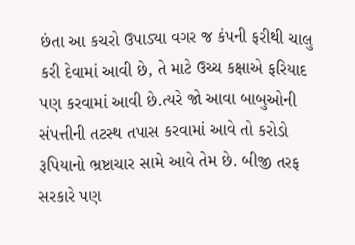છંતા આ કચરો ઉપાડ્યા વગર જ કંપની ફરીથી ચાલુ કરી દેવામાં આવી છે, તે માટે ઉચ્ચ કક્ષાએ ફરિયાદ પણ કરવામાં આવી છે.ત્યરે જો આવા બાબુઓની સંપત્તીની તટસ્થ તપાસ કરવામાં આવે તો કરોડો રૂપિયાનો ભ્રષ્ટાચાર સામે આવે તેમ છે. બીજી તરફ સરકારે પણ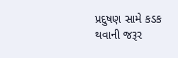પ્રદુષણ સામે કડક થવાની જરૂર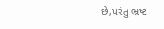છે,પરંતુ ભ્રષ્ટ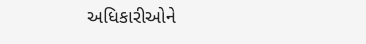અધિકારીઓને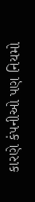કારણે કંપનીઓ પણ નિયમો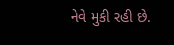નેવે મુકી રહી છે.